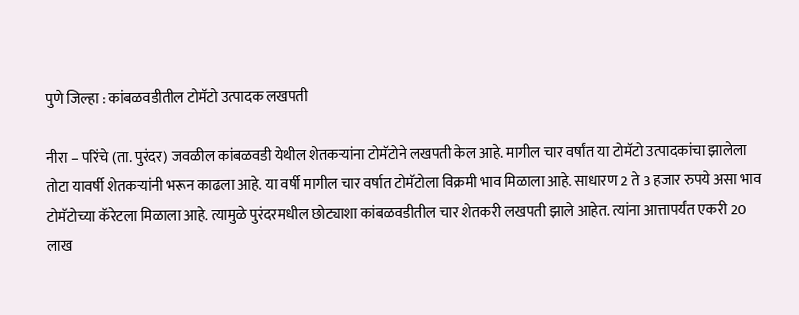पुणे जिल्हा : कांबळवडीतील टोमॅटो उत्पादक लखपती

नीरा – परिंचे (ता. पुरंदर) जवळील कांबळवडी येथील शेतकऱ्यांना टोमॅटोने लखपती केल आहे. मागील चार वर्षांत या टोमॅटो उत्पादकांचा झालेला तोटा यावर्षी शेतकऱ्यांनी भरून काढला आहे. या वर्षी मागील चार वर्षात टोमॅटोला विक्रमी भाव मिळाला आहे. साधारण 2 ते 3 हजार रुपये असा भाव टोमॅटोच्या कॅरेटला मिळाला आहे. त्यामुळे पुरंदरमधील छोट्याशा कांबळवडीतील चार शेतकरी लखपती झाले आहेत. त्यांना आत्तापर्यंत एकरी 20 लाख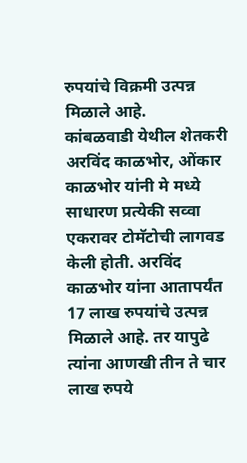रुपयांचे विक्रमी उत्पन्न मिळाले आहे.
कांबळवाडी येथील शेतकरी अरविंद काळभोर, ओंकार काळभोर यांनी मे मध्ये साधारण प्रत्येकी सव्वा एकरावर टोमॅटोची लागवड केली होती. अरविंद काळभोर यांना आतापर्यंत 17 लाख रुपयांचे उत्पन्न मिळाले आहे. तर यापुढे त्यांना आणखी तीन ते चार लाख रुपये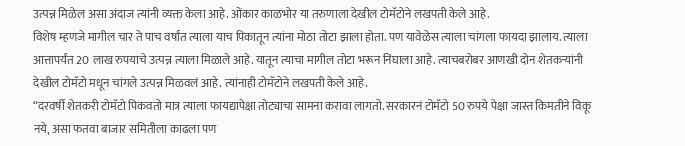उत्पन्न मिळेल असा अंदाज त्यांनी व्यक्त केला आहे. ओंकार काळभोर या तरुणाला देखील टोमॅटोने लखपती केले आहे.
विशेष म्हणजे मागील चार ते पाच वर्षांत त्याला याच पिकातून त्यांना मोठा तोटा झाला होता. पण यावेळेस त्याला चांगला फायदा झालाय. त्याला आत्तापर्यंत 20 लाख रुपयाचे उत्पन्न त्याला मिळाले आहे. यातून त्याचा मागील तोटा भरून निघाला आहे. त्याचबरोबर आणखी दोन शेतकऱ्यांनी देखील टोमॅटो मधून चांगले उत्पन्न मिळवलं आहे. त्यांनाही टोमॅटोने लखपती केले आहे.
“दरवर्षी शेतकरी टोमॅटो पिकवतो मात्र त्याला फायद्यापेक्षा तोट्याचा सामना करावा लागतो. सरकारनं टोमॅटो 50 रुपये पेक्षा जास्त किमतीने विकू नये, असा फतवा बाजार समितीला काढला पण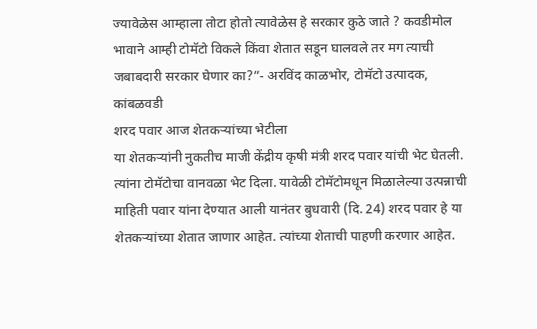ज्यावेळेस आम्हाला तोटा होतो त्यावेळेस हे सरकार कुठे जाते ? कवडीमोल भावाने आम्ही टोमॅटो विकले किंवा शेतात सडून घालवले तर मग त्याची जबाबदारी सरकार घेणार का?”- अरविंद काळभोर, टोमॅटो उत्पादक, कांबळवडी
शरद पवार आज शेतकऱ्यांच्या भेटीला
या शेतकऱ्यांनी नुकतीच माजी केंद्रीय कृषी मंत्री शरद पवार यांची भेट घेतली. त्यांना टोमॅटोचा वानवळा भेट दिला. यावेळी टोमॅटोमधून मिळालेल्या उत्पन्नाची माहिती पवार यांना देण्यात आली यानंतर बुधवारी (दि. 24) शरद पवार हे या शेतकऱ्यांच्या शेतात जाणार आहेत. त्यांच्या शेताची पाहणी करणार आहेत.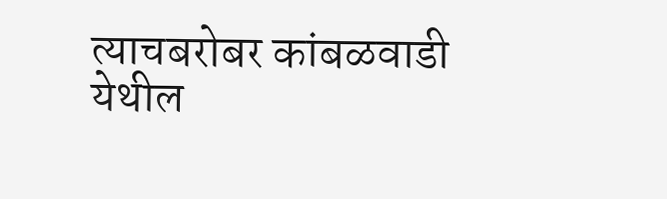त्याचबरोबर कांबळवाडी येथील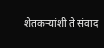शेतकऱ्यांशी ते संवाद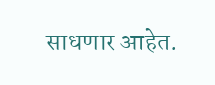साधणार आहेत.